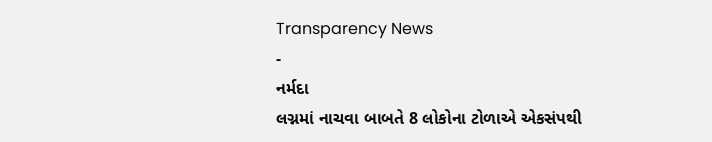Transparency News
-
નર્મદા
લગ્નમાં નાચવા બાબતે 8 લોકોના ટોળાએ એકસંપથી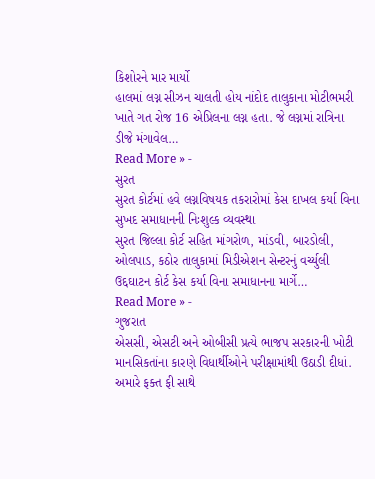કિશોરને માર માર્યો
હાલમાં લગ્ન સીઝન ચાલતી હોય નાંદોદ તાલુકાના મોટીભમરી ખાતે ગત રોજ 16 એપ્રિલના લગ્ન હતા. જે લગ્નમાં રાત્રિના ડીજે મંગાવેલ…
Read More » -
સુરત
સુરત કોર્ટમાં હવે લગ્નવિષયક તકરારોમાં કેસ દાખલ કર્યા વિના સુખદ સમાધાનની નિઃશુલ્ક વ્યવસ્થા
સુરત જિલ્લા કોર્ટ સહિત માંગરોળ, માંડવી, બારડોલી, ઓલપાડ, કઠોર તાલુકામાં મિડીએશન સેન્ટરનું વર્ચ્યુલી ઉદ્દઘાટન કોર્ટ કેસ કર્યા વિના સમાધાનના માર્ગે…
Read More » -
ગુજરાત
એસસી, એસટી અને ઓબીસી પ્રત્યે ભાજપ સરકારની ખોટી માનસિકતાંના કારણે વિધાર્થીઓને પરીક્ષામાંથી ઉઠાડી દીધાં.
અમારે ફક્ત ફી સાથે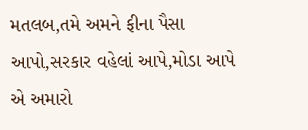મતલબ,તમે અમને ફીના પૈસા આપો,સરકાર વહેલાં આપે,મોડા આપે એ અમારો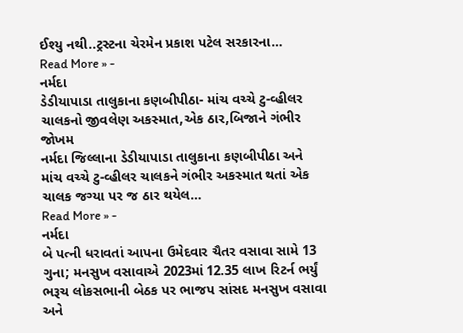ઈશ્યુ નથી..ટ્રસ્ટના ચેરમેન પ્રકાશ પટેલ સરકારના…
Read More » -
નર્મદા
ડેડીયાપાડા તાલુકાના કણબીપીઠા- માંચ વચ્ચે ટુ-વ્હીલર ચાલકનો જીવલેણ અકસ્માત,એક ઠાર,બિજાને ગંભીર જોખમ
નર્મદા જિલ્લાના ડેડીયાપાડા તાલુકાના કણબીપીઠા અને માંચ વચ્ચે ટુ-વ્હીલર ચાલકને ગંભીર અકસ્માત થતાં એક ચાલક જગ્યા પર જ ઠાર થયેલ…
Read More » -
નર્મદા
બે પત્ની ધરાવતાં આપના ઉમેદવાર ચૈતર વસાવા સામે 13 ગુના; મનસુખ વસાવાએ 2023માં 12.35 લાખ રિટર્ન ભર્યું
ભરૂચ લોકસભાની બેઠક પર ભાજપ સાંસદ મનસુખ વસાવા અને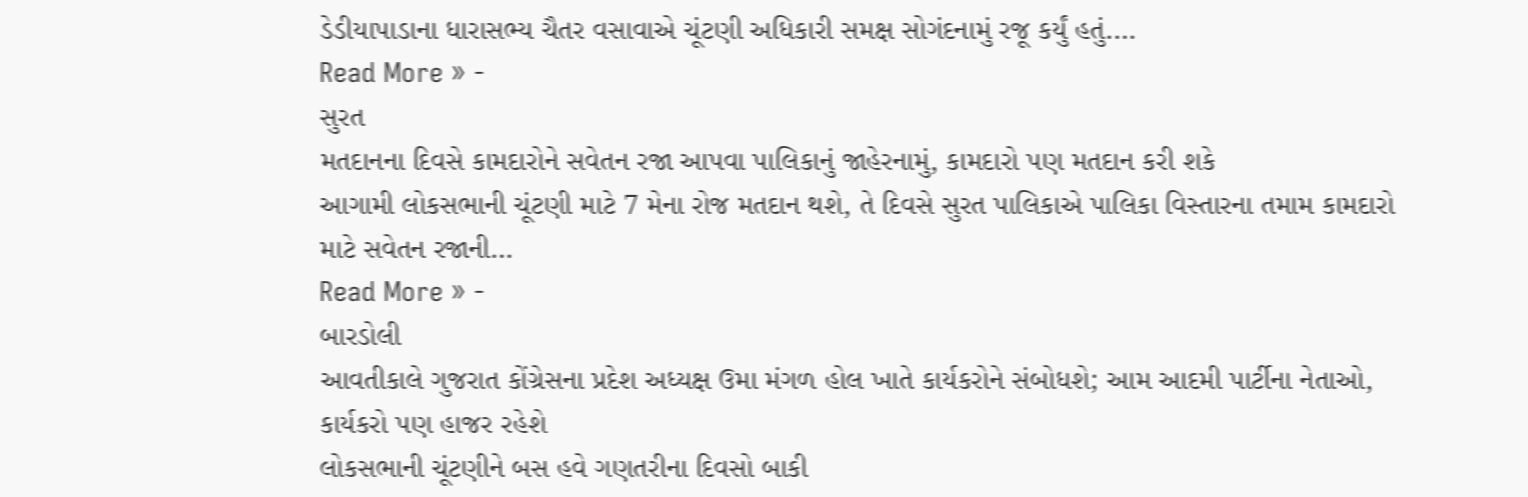ડેડીયાપાડાના ધારાસભ્ય ચૈતર વસાવાએ ચૂંટણી અધિકારી સમક્ષ સોગંદનામું રજૂ કર્યું હતું.…
Read More » -
સુરત
મતદાનના દિવસે કામદારોને સવેતન રજા આપવા પાલિકાનું જાહેરનામું, કામદારો પણ મતદાન કરી શકે
આગામી લોકસભાની ચૂંટણી માટે 7 મેના રોજ મતદાન થશે, તે દિવસે સુરત પાલિકાએ પાલિકા વિસ્તારના તમામ કામદારો માટે સવેતન રજાની…
Read More » -
બારડોલી
આવતીકાલે ગુજરાત કોંગ્રેસના પ્રદેશ અધ્યક્ષ ઉમા મંગળ હોલ ખાતે કાર્યકરોને સંબોધશે; આમ આદમી પાર્ટીના નેતાઓ, કાર્યકરો પણ હાજર રહેશે
લોકસભાની ચૂંટણીને બસ હવે ગણતરીના દિવસો બાકી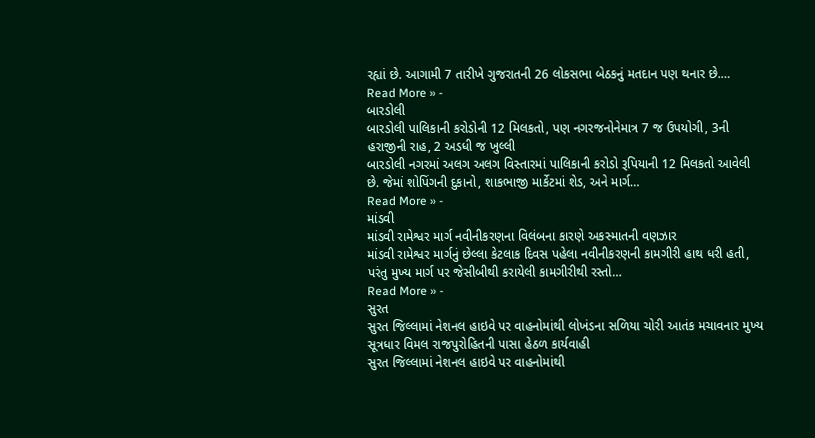રહ્યાં છે. આગામી 7 તારીખે ગુજરાતની 26 લોકસભા બેઠકનું મતદાન પણ થનાર છે.…
Read More » -
બારડોલી
બારડોલી પાલિકાની કરોડોની 12 મિલકતો, પણ નગરજનોનેમાત્ર 7 જ ઉપયોગી, 3ની હરાજીની રાહ, 2 અડધી જ ખુલ્લી
બારડોલી નગરમાં અલગ અલગ વિસ્તારમાં પાલિકાની કરોડો રૂપિયાની 12 મિલકતો આવેલી છે. જેમાં શોપિંગની દુકાનો, શાકભાજી માર્કેટમાં શેડ, અને માર્ગ…
Read More » -
માંડવી
માંડવી રામેશ્વર માર્ગ નવીનીકરણના વિલંબના કારણે અકસ્માતની વણઝાર
માંડવી રામેશ્વર માર્ગનું છેલ્લા કેટલાક દિવસ પહેલા નવીનીકરણની કામગીરી હાથ ધરી હતી, પરંતુ મુખ્ય માર્ગ પર જેસીબીથી કરાયેલી કામગીરીથી રસ્તો…
Read More » -
સુરત
સુરત જિલ્લામાં નેશનલ હાઇવે પર વાહનોમાંથી લોખંડના સળિયા ચોરી આતંક મચાવનાર મુખ્ય સૂત્રધાર વિમલ રાજપુરોહિતની પાસા હેઠળ કાર્યવાહી
સુરત જિલ્લામાં નેશનલ હાઇવે પર વાહનોમાંથી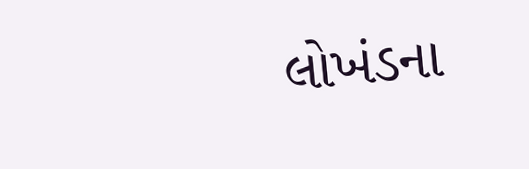લોખંડના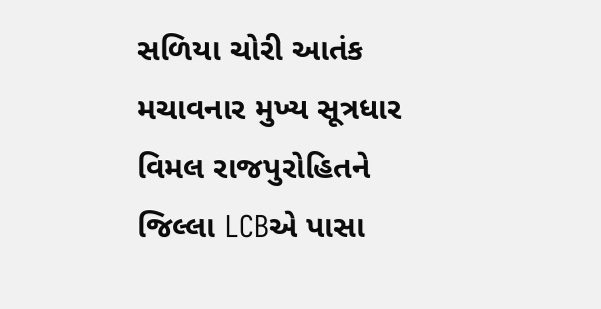સળિયા ચોરી આતંક મચાવનાર મુખ્ય સૂત્રધાર વિમલ રાજપુરોહિતને જિલ્લા LCBએ પાસા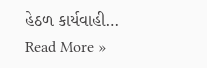હેઠળ કાર્યવાહી…
Read More »